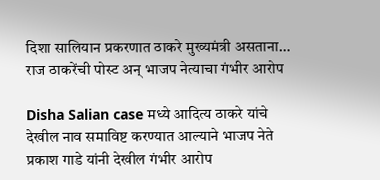दिशा सालियान प्रकरणात ठाकरे मुख्यमंत्री असताना… राज ठाकरेंची पोस्ट अन् भाजप नेत्याचा गंभीर आरोप

Disha Salian case मध्ये आदित्य ठाकरे यांचे देखील नाव समाविष्ट करण्यात आल्याने भाजप नेते प्रकाश गाडे यांनी देखील गंभीर आरोप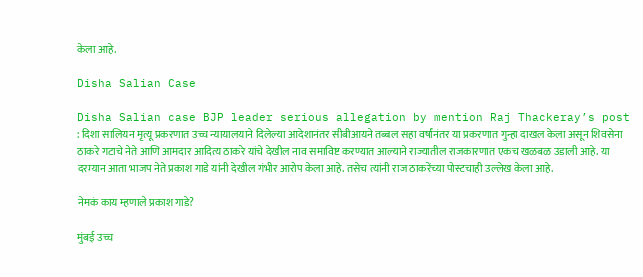केला आहे.

Disha Salian Case

Disha Salian case BJP leader serious allegation by mention Raj Thackeray’s post : दिशा सालियन मृत्यू प्रकरणात उच्च न्यायालयाने दिलेल्या आदेशानंतर सीबीआयने तब्बल सहा वर्षांनंतर या प्रकरणात गुन्हा दाखल केला असून शिवसेना ठाकरे गटाचे नेते आणि आमदार आदित्य ठाकरे यांचे देखील नाव समाविष्ट करण्यात आल्याने राज्यातील राजकारणात एकच खळबळ उडाली आहे. या दरम्यान आता भाजप नेते प्रकाश गाडे यांनी देखील गंभीर आरोप केला आहे. तसेच त्यांनी राज ठाकरेंच्या पोस्टचाही उल्लेख केला आहे.

नेमकं काय म्हणाले प्रकाश गाडे?

मुंबई उच्च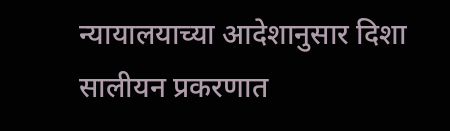न्यायालयाच्या आदेशानुसार दिशा सालीयन प्रकरणात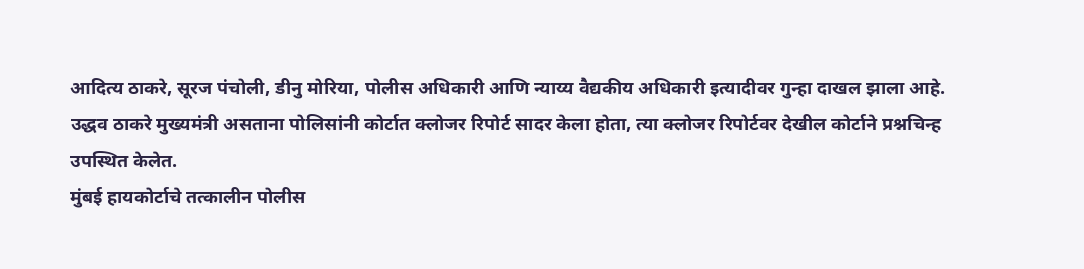आदित्य ठाकरे, सूरज पंचोली, डीनु मोरिया, पोलीस अधिकारी आणि न्याय्य वैद्यकीय अधिकारी इत्यादीवर गुन्हा दाखल झाला आहे.
उद्धव ठाकरे मुख्यमंत्री असताना पोलिसांनी कोर्टात क्लोजर रिपोर्ट सादर केला होता, त्या क्लोजर रिपोर्टवर देखील कोर्टाने प्रश्नचिन्ह उपस्थित केलेत.
मुंबई हायकोर्टाचे तत्कालीन पोलीस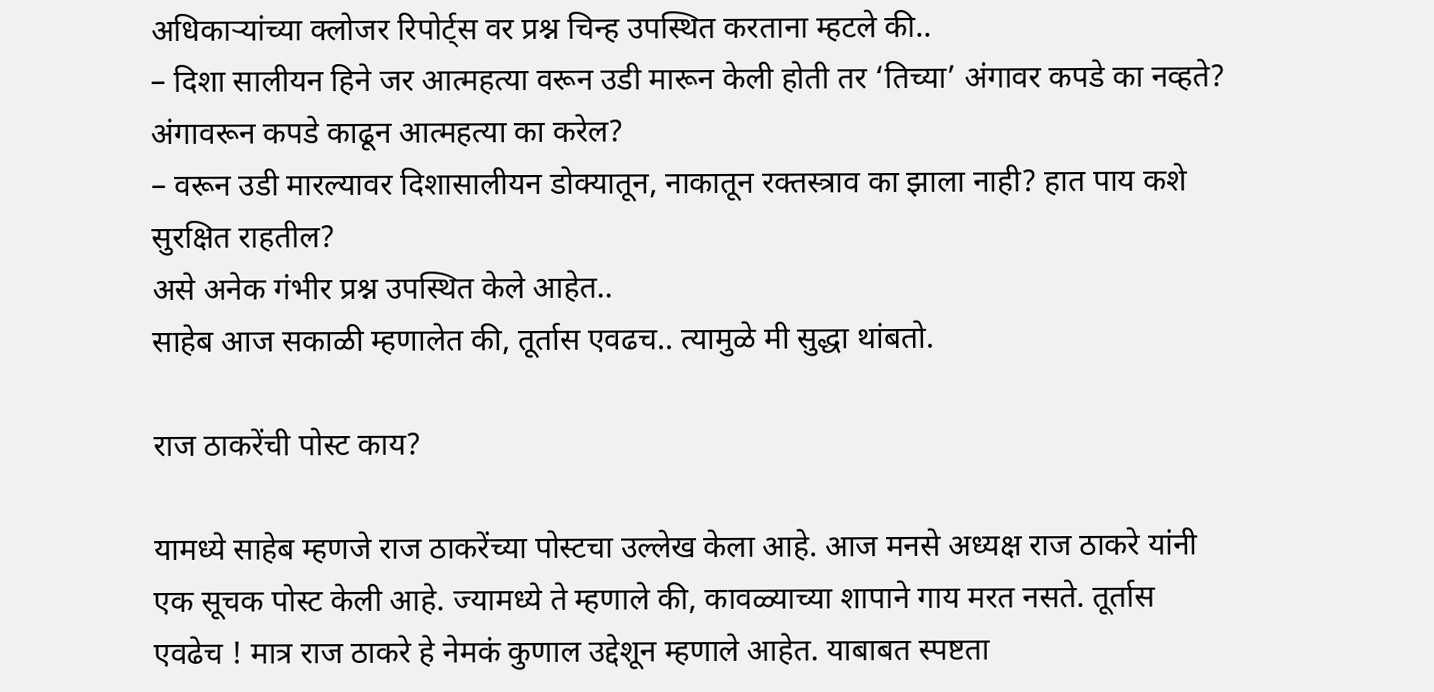अधिकाऱ्यांच्या क्लोजर रिपोर्ट्स वर प्रश्न चिन्ह उपस्थित करताना म्हटले की..
– दिशा सालीयन हिने जर आत्महत्या वरून उडी मारून केली होती तर ‘तिच्या’ अंगावर कपडे का नव्हते? अंगावरून कपडे काढून आत्महत्या का करेल?
– वरून उडी मारल्यावर दिशासालीयन डोक्यातून, नाकातून रक्तस्त्राव का झाला नाही? हात पाय कशे सुरक्षित राहतील?
असे अनेक गंभीर प्रश्न उपस्थित केले आहेत..
साहेब आज सकाळी म्हणालेत की, तूर्तास एवढच.. त्यामुळे मी सुद्धा थांबतो.

राज ठाकरेंची पोस्ट काय?

यामध्ये साहेब म्हणजे राज ठाकरेंच्या पोस्टचा उल्लेख केला आहे. आज मनसे अध्यक्ष राज ठाकरे यांनी एक सूचक पोस्ट केली आहे. ज्यामध्ये ते म्हणाले की, कावळ्याच्या शापाने गाय मरत नसते. तूर्तास एवढेच ! मात्र राज ठाकरे हे नेमकं कुणाल उद्देशून म्हणाले आहेत. याबाबत स्पष्टता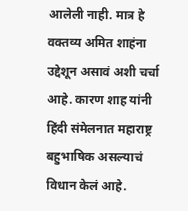आलेली नाही. मात्र हे वक्तव्य अमित शाहंना उद्देशून असावं अशी चर्चा आहे. कारण शाह यांनी हिंदी संमेलनात महाराष्ट्र बहुभाषिक असल्याचं विधान केलं आहे.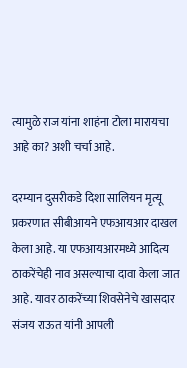त्यामुळे राज यांना शाहंना टोला मारायचा आहे का? अशी चर्चा आहे.

दरम्यान दुसरीकडे दिशा सालियन मृत्यू प्रकरणात सीबीआयने एफआयआर दाखल केला आहे. या एफआयआरमध्ये आदित्य ठाकरेंचेही नाव असल्याचा दावा केला जात आहे. यावर ठाकरेंच्या शिवसेनेचे खासदार संजय राऊत यांनी आपली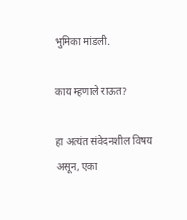भुमिका मांडली.

काय म्हणाले राऊत?

हा अत्यंत संवेदनशील विषय असून, एका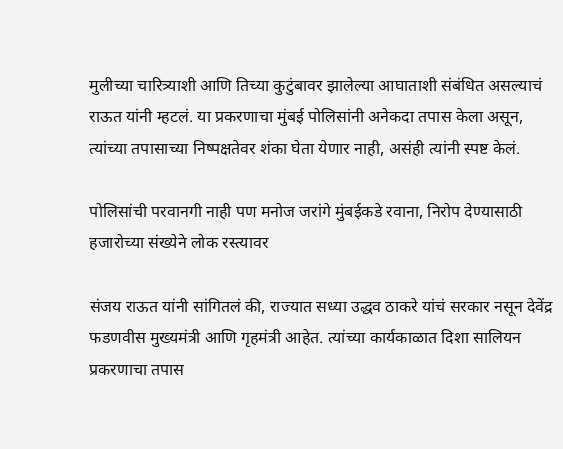मुलीच्या चारित्र्याशी आणि तिच्या कुटुंबावर झालेल्या आघाताशी संबंधित असल्याचं राऊत यांनी म्हटलं. या प्रकरणाचा मुंबई पोलिसांनी अनेकदा तपास केला असून, त्यांच्या तपासाच्या निष्पक्षतेवर शंका घेता येणार नाही, असंही त्यांनी स्पष्ट केलं.

पोलिसांची परवानगी नाही पण मनोज जरांगे मुंबईकडे रवाना, निरोप देण्यासाठी हजारोच्या संख्येने लोक रस्त्यावर

संजय राऊत यांनी सांगितलं की, राज्यात सध्या उद्धव ठाकरे यांचं सरकार नसून देवेंद्र फडणवीस मुख्यमंत्री आणि गृहमंत्री आहेत. त्यांच्या कार्यकाळात दिशा सालियन प्रकरणाचा तपास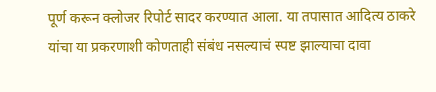पूर्ण करून क्लोजर रिपोर्ट सादर करण्यात आला. या तपासात आदित्य ठाकरे यांचा या प्रकरणाशी कोणताही संबंध नसल्याचं स्पष्ट झाल्याचा दावा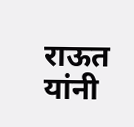राऊत यांनी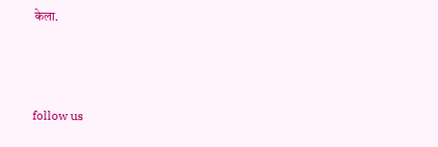केला.



follow us